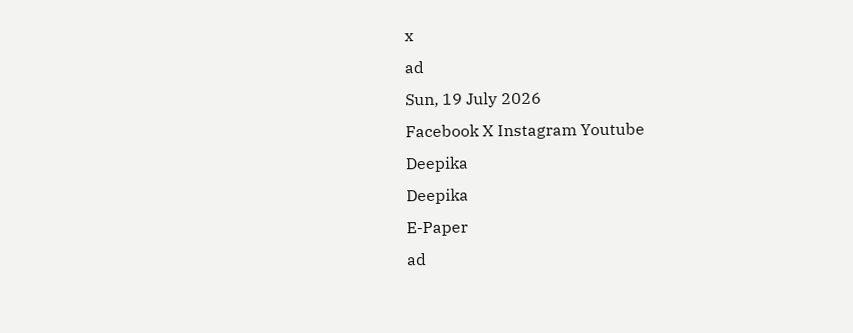x
ad
Sun, 19 July 2026
Facebook X Instagram Youtube
Deepika
Deepika
E-Paper
ad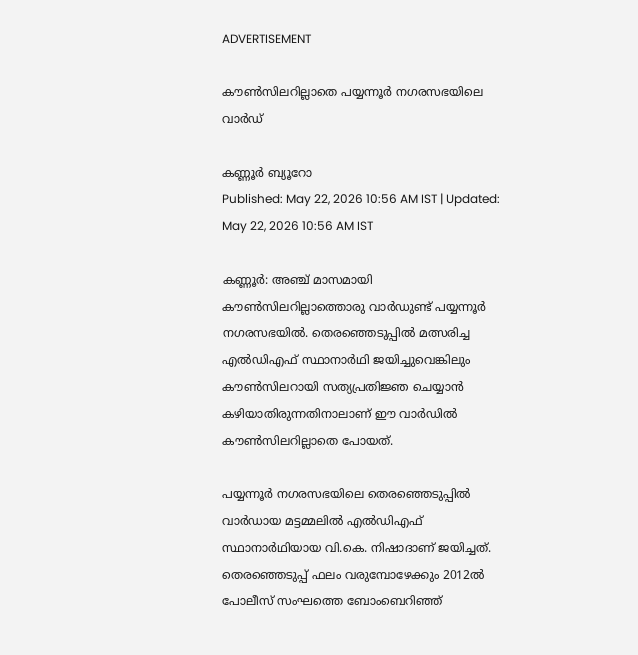ADVERTISEMENT

കൗണ്‍സിലറില്ലാതെ പയ്യന്നൂര്‍ നഗരസഭയിലെ വാര്‍ഡ്

കണ്ണൂർ ബ്യൂറോ
Published: May 22, 2026 10:56 AM IST | Updated: May 22, 2026 10:56 AM IST

കണ്ണൂർ: അഞ്ച് മാസമായി കൗണ്‍സിലറില്ലാത്തൊരു വാര്‍ഡുണ്ട് പയ്യന്നൂര്‍ നഗരസഭയില്‍. തെരഞ്ഞെടുപ്പില്‍ മത്സരിച്ച എല്‍ഡിഎഫ് സ്ഥാനാര്‍ഥി ജയിച്ചുവെങ്കിലും കൗണ്‍സിലറായി സത്യപ്രതിജ്ഞ ചെയ്യാന്‍ കഴിയാതിരുന്നതിനാലാണ് ഈ വാര്‍ഡില്‍ കൗണ്‍സിലറില്ലാതെ പോയത്.

പയ്യന്നൂര്‍ നഗരസഭയിലെ തെരഞ്ഞെടുപ്പില്‍ വാര്‍ഡായ മട്ടമ്മലില്‍ എല്‍ഡിഎഫ് സ്ഥാനാര്‍ഥിയായ വി.കെ. നിഷാദാണ് ജയിച്ചത്. തെരഞ്ഞെടുപ്പ് ഫലം വരുമ്പോഴേക്കും 2012ല്‍ പോലീസ് സംഘത്തെ ബോംബെറിഞ്ഞ്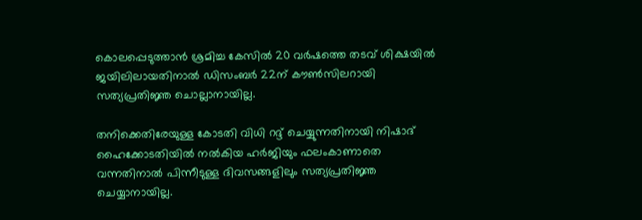കൊലപ്പെടുത്താന്‍ ശ്രമിച്ച കേസില്‍ 20 വര്‍ഷത്തെ തടവ് ശിക്ഷയില്‍ ജയിലിലായതിനാല്‍ ഡിസംബര്‍ 22ന് കൗണ്‍സിലറായി സത്യപ്രതിജ്ഞ ചൊല്ലാനായില്ല.

തനിക്കെതിരേയുള്ള കോടതി വിധി റദ്ദ് ചെയ്യുന്നതിനായി നിഷാദ് ഹൈക്കോടതിയില്‍ നല്‍കിയ ഹര്‍ജിയും ഫലംകാണാതെ വന്നതിനാല്‍ പിന്നീടുള്ള ദിവസങ്ങളിലും സത്യപ്രതിജ്ഞ ചെയ്യാനായില്ല.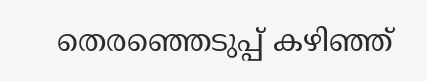തെരഞ്ഞെടുപ്പ് കഴിഞ്ഞ്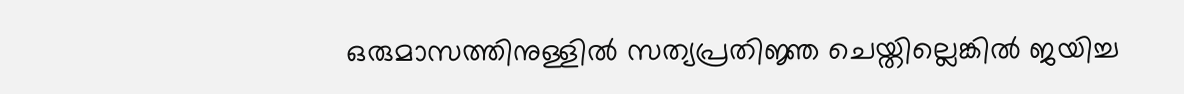ഒരുമാസത്തിനുള്ളില്‍ സത്യപ്രതിജ്ഞ ചെയ്തില്ലെങ്കില്‍ ജയിച്ച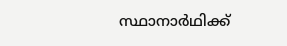സ്ഥാനാര്‍ഥിക്ക്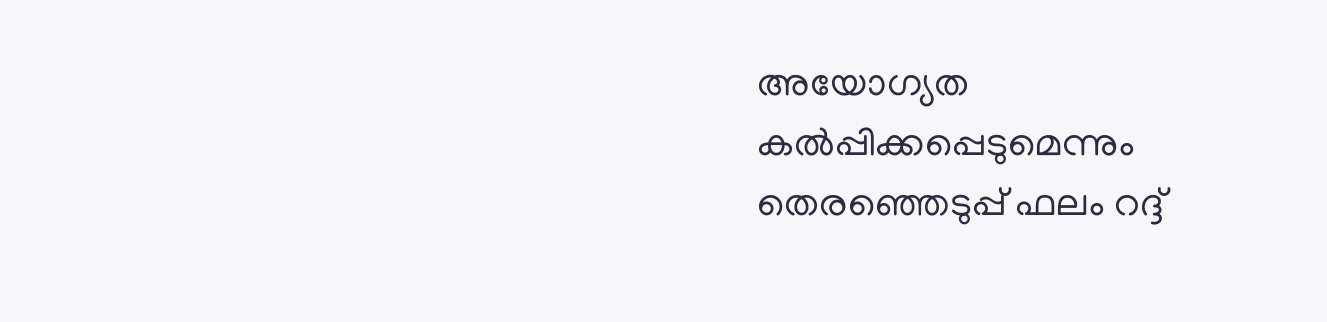അയോഗ്യത കല്‍പ്പിക്കപ്പെടുമെന്നും തെരഞ്ഞെടുപ്പ് ഫലം റദ്ദ്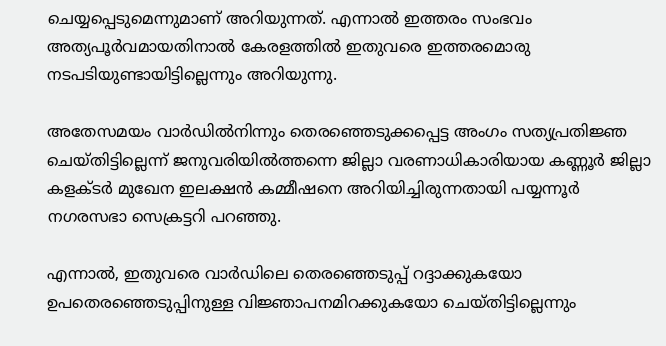ചെയ്യപ്പെടുമെന്നുമാണ് അറിയുന്നത്. എന്നാല്‍ ഇത്തരം സംഭവം അത്യപൂര്‍വമായതിനാല്‍ കേരളത്തില്‍ ഇതുവരെ ഇത്തരമൊരു നടപടിയുണ്ടായിട്ടില്ലെന്നും അറിയുന്നു.

അതേസമയം വാര്‍ഡില്‍നിന്നും തെരഞ്ഞെടുക്കപ്പെട്ട അംഗം സത്യപ്രതിജ്ഞ ചെയ്തിട്ടില്ലെന്ന് ജനുവരിയില്‍ത്തന്നെ ജില്ലാ വരണാധികാരിയായ കണ്ണൂര്‍ ജില്ലാ കളക്ടര്‍ മുഖേന ഇലക്ഷന്‍ കമ്മീഷനെ അറിയിച്ചിരുന്നതായി പയ്യന്നൂര്‍ നഗരസഭാ സെക്രട്ടറി പറഞ്ഞു.

എന്നാല്‍, ഇതുവരെ വാര്‍ഡിലെ തെരഞ്ഞെടുപ്പ് റദ്ദാക്കുകയോ ഉപതെരഞ്ഞെടുപ്പിനുള്ള വിജ്ഞാപനമിറക്കുകയോ ചെയ്തിട്ടില്ലെന്നും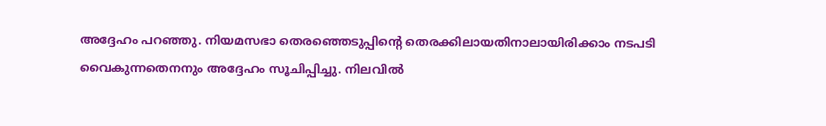അദ്ദേഹം പറഞ്ഞു. നിയമസഭാ തെരഞ്ഞെടുപ്പിന്‍റെ തെരക്കിലായതിനാലായിരിക്കാം നടപടി വൈകുന്നതെനനും അദ്ദേഹം സൂചിപ്പിച്ചു. നിലവില്‍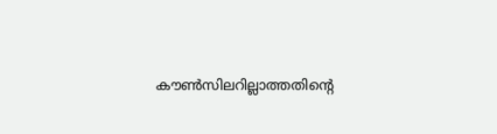കൗണ്‍സിലറില്ലാത്തതിന്‍റെ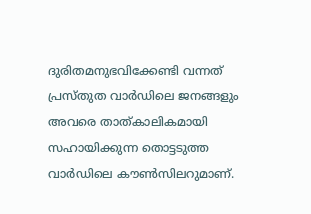ദുരിതമനുഭവിക്കേണ്ടി വന്നത് പ്രസ്തുത വാര്‍ഡിലെ ജനങ്ങളും അവരെ താത്കാലികമായി സഹായിക്കുന്ന തൊട്ടടുത്ത വാര്‍ഡിലെ കൗണ്‍സിലറുമാണ്.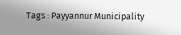Tags : Payyannur Municipality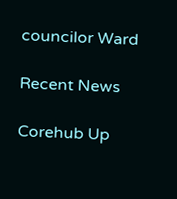councilor Ward

Recent News

Corehub Up